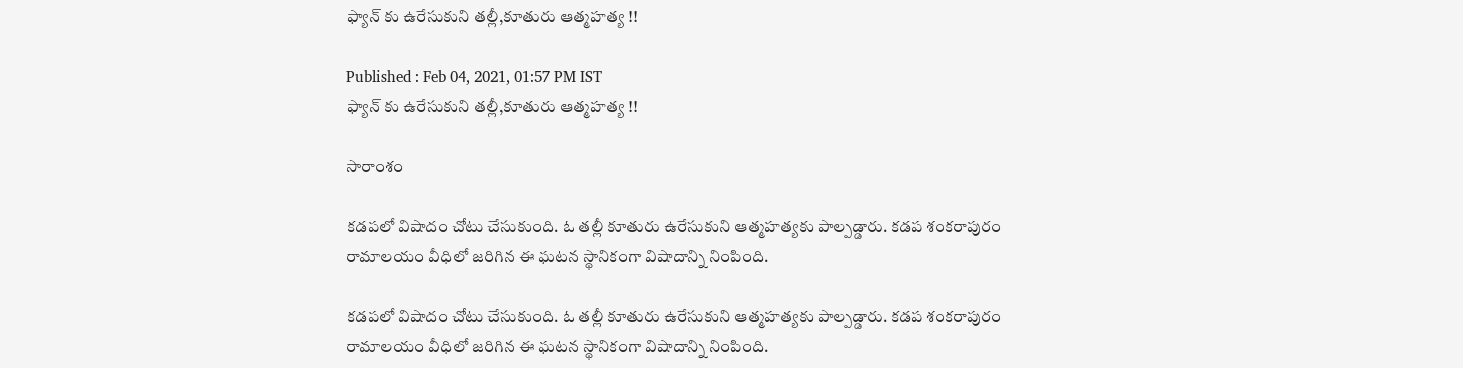ఫ్యాన్ కు ఉరేసుకుని తల్లీ,కూతురు ఆత్మహత్య !!

Published : Feb 04, 2021, 01:57 PM IST
ఫ్యాన్ కు ఉరేసుకుని తల్లీ,కూతురు ఆత్మహత్య !!

సారాంశం

కడపలో విషాదం చోటు చేసుకుంది. ఓ తల్లీ కూతురు ఉరేసుకుని ఆత్మహత్యకు పాల్పడ్డారు. కడప శంకరాపురం రామాలయం వీధిలో జరిగిన ఈ ఘటన స్థానికంగా విషాదాన్ని నింపింది.

కడపలో విషాదం చోటు చేసుకుంది. ఓ తల్లీ కూతురు ఉరేసుకుని ఆత్మహత్యకు పాల్పడ్డారు. కడప శంకరాపురం రామాలయం వీధిలో జరిగిన ఈ ఘటన స్థానికంగా విషాదాన్ని నింపింది.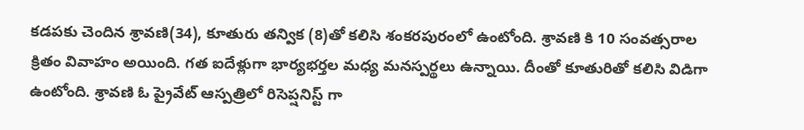కడపకు చెందిన శ్రావణి(34), కూతురు తన్విక (8)తో కలిసి శంకరపురంలో ఉంటోంది. శ్రావణి కి 10 సంవత్సరాల క్రితం వివాహం అయింది. గత ఐదేళ్లుగా భార్యభర్తల మధ్య మనస్పర్థలు ఉన్నాయి. దీంతో కూతురితో కలిసి విడిగా ఉంటోంది. శ్రావణి ఓ ప్రైవేట్ ఆస్పత్రిలో రిసెప్షనిస్ట్ గా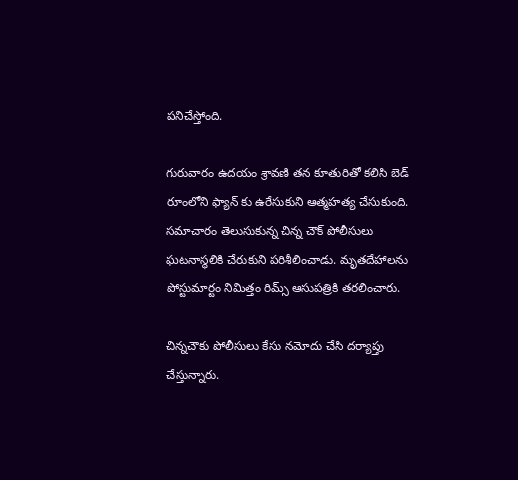పనిచేస్తోంది.

గురువారం ఉదయం శ్రావణి తన కూతురితో కలిసి బెడ్ రూంలోని ఫ్యాన్ కు ఉరేసుకుని ఆత్మహత్య చేసుకుంది. సమాచారం తెలుసుకున్న చిన్న చౌక్ పోలీసులు ఘటనాస్థలికి చేరుకుని పరిశీలించాడు. మృతదేహాలను పోస్టుమార్టం నిమిత్తం రిమ్స్ ఆసుపత్రికి తరలించారు.

చిన్నచౌకు పోలీసులు కేసు నమోదు చేసి దర్యాప్తు చేస్తున్నారు.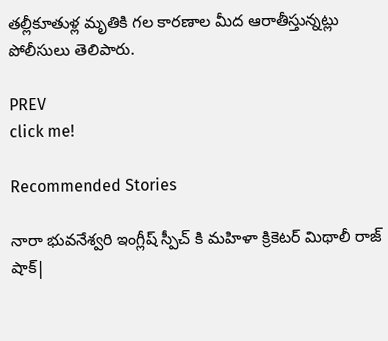తల్లీకూతుళ్ల మృతికి గల కారణాల మీద ఆరాతీస్తున్నట్లు పోలీసులు తెలిపారు.

PREV
click me!

Recommended Stories

నారా భువనేశ్వరి ఇంగ్లీష్ స్పీచ్ కి మహిళా క్రికెటర్ మిథాలీ రాజ్ షాక్|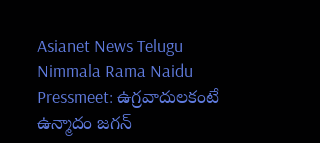Asianet News Telugu
Nimmala Rama Naidu Pressmeet: ఉగ్రవాదులకంటే ఉన్మాదం జగన్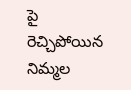పై రెచ్చిపోయిన నిమ్మల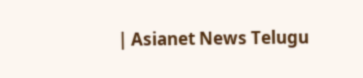| Asianet News Telugu